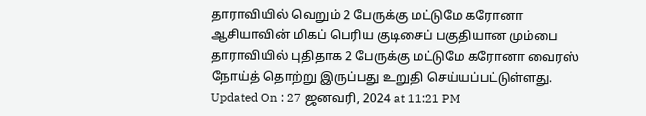தாராவியில் வெறும் 2 பேருக்கு மட்டுமே கரோனா
ஆசியாவின் மிகப் பெரிய குடிசைப் பகுதியான மும்பை தாராவியில் புதிதாக 2 பேருக்கு மட்டுமே கரோனா வைரஸ் நோய்த் தொற்று இருப்பது உறுதி செய்யப்பட்டுள்ளது.
Updated On : 27 ஜனவரி, 2024 at 11:21 PM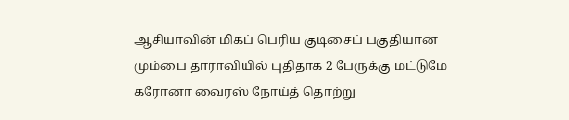ஆசியாவின் மிகப் பெரிய குடிசைப் பகுதியான மும்பை தாராவியில் புதிதாக 2 பேருக்கு மட்டுமே கரோனா வைரஸ் நோய்த் தொற்று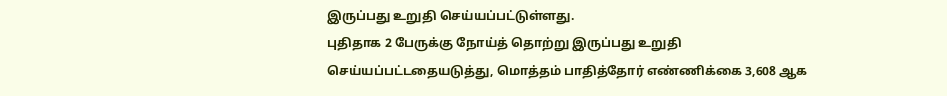இருப்பது உறுதி செய்யப்பட்டுள்ளது.
புதிதாக 2 பேருக்கு நோய்த் தொற்று இருப்பது உறுதி செய்யப்பட்டதையடுத்து, மொத்தம் பாதித்தோர் எண்ணிக்கை 3,608 ஆக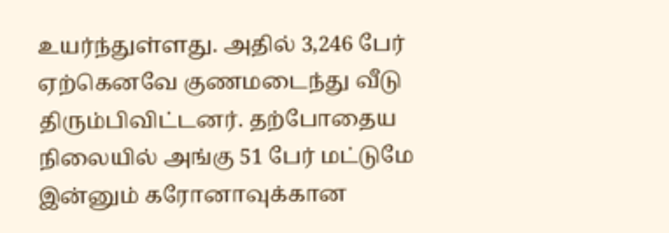உயர்ந்துள்ளது. அதில் 3,246 பேர் ஏற்கெனவே குணமடைந்து வீடு திரும்பிவிட்டனர். தற்போதைய நிலையில் அங்கு 51 பேர் மட்டுமே இன்னும் கரோனாவுக்கான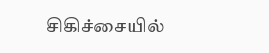சிகிச்சையில்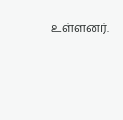உள்ளனர்.